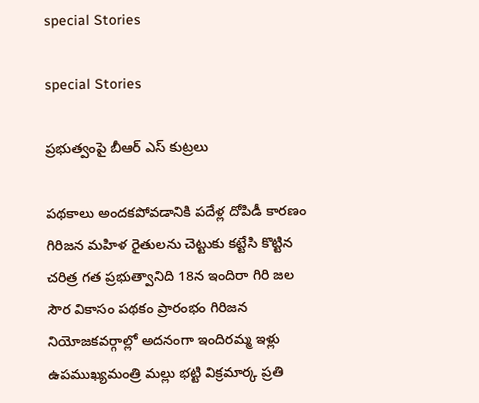special Stories

special Stories

ప్ర‌భుత్వంపై బీఆర్ ఎస్ కుట్ర‌లు

ప‌థ‌కాలు అంద‌క‌పోవ‌డానికి ప‌దేళ్ల దోపిడీ కార‌ణం గిరిజన మహిళ రైతులను చెట్టుకు కట్టేసి కొట్టిన చ‌రిత్ర గ‌త ప్ర‌భుత్వానిది 18న ఇందిరా గిరి జల సౌర వికాసం పథకం ప్రారంభం గిరిజన నియోజకవర్గాల్లో అదనంగా ఇందిరమ్మ ఇళ్లు ఉప‌ముఖ్య‌మంత్రి మ‌ల్లు భ‌ట్టి విక్ర‌మార్క‌ ప్రతి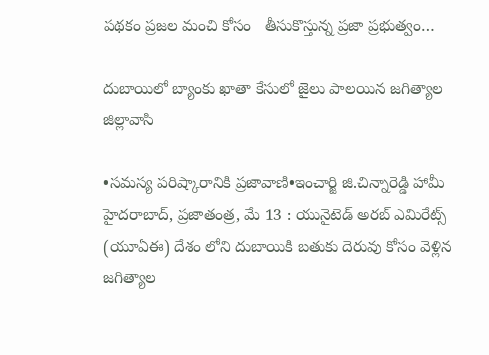పథకం ప్రజల మంచి కోసం   తీసుకొస్తున్న ప్రజా ప్రభుత్వం…

దుబాయిలో బ్యాంకు ఖాతా కేసులో జైలు పాలయిన జగిత్యాల జిల్లావాసి

•సమస్య పరిష్కారానికి ప్రజావాణి•ఇంచార్జి జి.చిన్నారెడ్డి హామీ హైదరాబాద్‌, ప్రజాతంత్ర, మే 13 : యునైటెడ్‌ అరబ్‌ ఎమిరేట్స్ (యూఏఈ) దేశం లోని దుబాయికి బతుకు దెరువు కోసం వెళ్లిన జగిత్యాల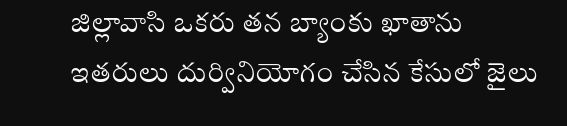జిల్లావాసి ఒకరు తన బ్యాంకు ఖాతాను ఇతరులు దుర్వినియోగం చేసిన కేసులో జైలు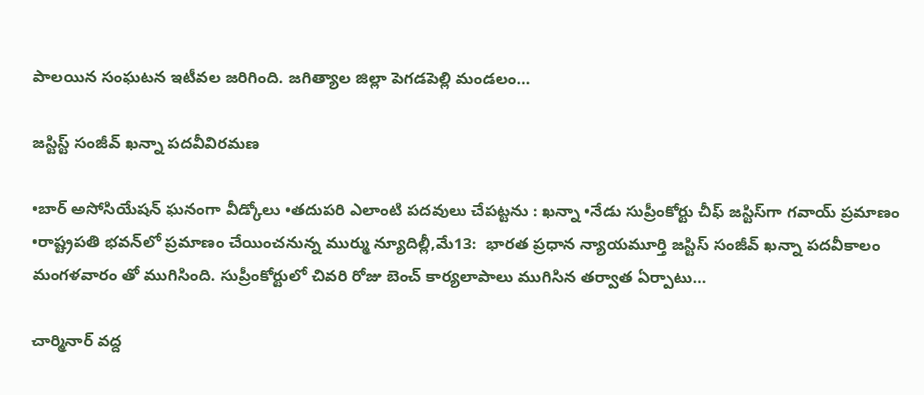పాలయిన సంఘటన ఇటీవల జరిగింది. జగిత్యాల జిల్లా పెగడపెల్లి మండలం…

జస్టిస్ట్ ‌సంజీవ్‌ ‌ఖన్నా పదవీవిరమణ

•బార్‌ అసోసియేషన్‌ ‌ఘనంగా వీడ్కోలు •తదుపరి ఎలాంటి పదవులు చేపట్టను : ఖన్నా •నేడు సుప్రీంకోర్టు చీఫ్‌ ‌జస్టిస్‌గా గవాయ్‌ ‌ప్రమాణం •రాష్ట్రపతి భవన్‌లో ప్రమాణం చేయించనున్న ముర్ము న్యూదిల్లీ,మే13:  భారత ప్రధాన న్యాయమూర్తి జస్టిస్‌ ‌సంజీవ్‌ ‌ఖన్నా పదవీకాలం మంగళవారం తో ముగిసింది. సుప్రీంకోర్టులో చివరి రోజు బెంచ్‌ ‌కార్యలాపాలు ముగిసిన తర్వాత ఏర్పాటు…

చార్మినార్ వద్ద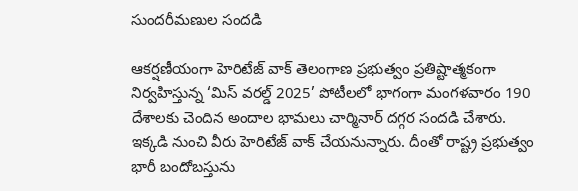సుందరీమణుల సందడి

ఆకర్షణీయంగా హెరిటేజ్ వాక్ తెలంగాణ ప్రభుత్వం ప్రతిష్టాత్మకంగా నిర్వహిస్తున్న ‘మిస్ వరల్డ్ 2025’ పోటీలలో భాగంగా మంగళవారం 190 దేశాలకు చెందిన అందాల భామలు చార్మినార్ దగ్గర సందడి చేశారు. ఇక్కడి నుంచి వీరు హెరిటేజ్ వాక్ చేయనున్నారు. దీంతో రాష్ట్ర ప్రభుత్వం భారీ బందోబస్తును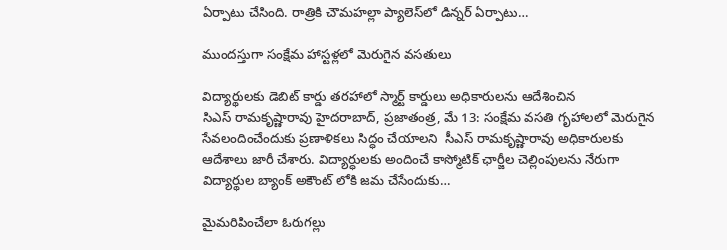ఏర్పాటు చేసింది. రాత్రికి చౌమహల్లా ప్యాలెస్‌లో డిన్నర్ ఏర్పాటు…

ముందస్తుగా సంక్షేమ హాస్టళ్లలో మెరుగైన వసతులు

విద్యార్థులకు డెబిట్ కార్డు తరహాలో స్మార్ట్ కార్డులు అధికారులను ఆదేశించిన సిఎస్‌ ‌రామకృష్ణారావు హైదరాబాద్‌, ప్రజాతంత్ర, మే 13: సంక్షేమ వసతి గృహాలలో మెరుగైన సేవలందించేందుకు ప్రణాళికలు సిద్ధం చేయాలని  సీఎస్‌ ‌రామకృష్ణారావు అధికారులకు ఆదేశాలు జారీ చేశారు. విద్యార్ధులకు అందించే కాస్మోటిక్‌ ‌ఛార్జీల చెల్లింపులను నేరుగా విద్యార్థుల బ్యాంక్‌ అకౌంట్‌ ‌లోకి జమ చేసేందుకు…

మైమరిపించేలా ఓరుగల్లు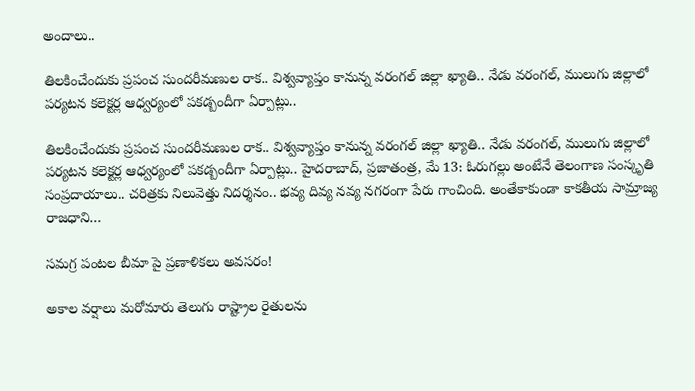అందాలు..

తిలకించేందుకు ప్రపంచ సుందరీమణుల రాక.. విశ్వవ్యాప్తం కానున్న వరంగల్ జిల్లా ఖ్యాతి.. నేడు వరంగల్, ములుగు జిల్లాలో పర్యటన కలెక్టర్ల ఆధ్వర్యంలో పకడ్బందీగా ఏర్పాట్లు..

తిలకించేందుకు ప్రపంచ సుందరీమణుల రాక.. విశ్వవ్యాప్తం కానున్న వరంగల్ జిల్లా ఖ్యాతి.. నేడు వరంగల్, ములుగు జిల్లాలో పర్యటన కలెక్టర్ల ఆధ్వర్యంలో పకడ్బందీగా ఏర్పాట్లు.. హైదరాబాద్, ప్రజాతంత్ర, మే 13: ఓరుగల్లు అంటేనే తెలంగాణ సంస్కృతి సంప్రదాయాలు.. చరిత్రకు నిలువెత్తు నిదర్శనం.. భవ్య దివ్య నవ్య నగరంగా పేరు గాంచింది. అంతేకాకుండా కాకతీయ సామ్రాజ్య రాజధాని…

సమగ్ర పంటల బీమా పై ప్రణాళికలు అవసరం!

అకాల వర్షాలు మరోమారు తెలుగు రాష్ట్రాల రైతులను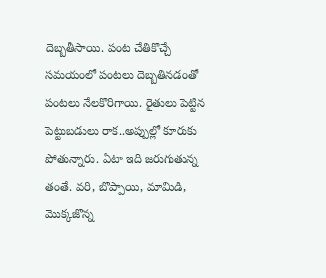దెబ్బతీసాయి. పంట చేతికొచ్చే సమయంలో పంటలు దెబ్బతినడంతో పంటలు నేలకొరిగాయి. రైతులు పెట్టిన పెట్టుబడులు రాక..అప్పుల్లో కూరుకు పోతున్నారు. ఏటా ఇది జరుగుతున్న తంతే. వరి, బొప్పాయి, మామిడి, మొక్కజొన్న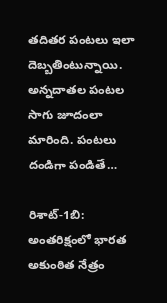తదితర పంటలు ఇలా దెబ్బతింటున్నాయి. అన్నదాతల పంటల సాగు జూదంలా మారింది. పంటలు దండిగా పండితే…

రిశాట్-1బి: అంతరిక్షంలో భారత అకుంఠిత నేత్రం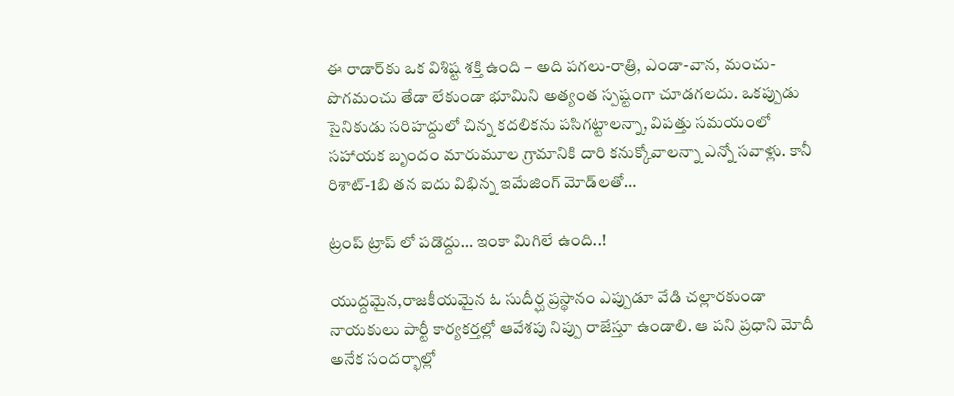ఈ రాడార్‌కు ఒక విశిష్ట శక్తి ఉంది – అది పగలు-రాత్రి, ఎండా-వాన, మంచు-పొగమంచు తేడా లేకుండా భూమిని అత్యంత స్పష్టంగా చూడగలదు. ఒకప్పుడు సైనికుడు సరిహద్దులో చిన్న కదలికను పసిగట్టాలన్నా, విపత్తు సమయంలో సహాయక బృందం మారుమూల గ్రామానికి దారి కనుక్కోవాలన్నా ఎన్నో సవాళ్లు. కానీ రిశాట్-1బి తన ఐదు విభిన్న ఇమేజింగ్ మోడ్‌లతో…

ట్రంప్ ట్రాప్ లో పడొద్దు… ఇంకా మిగిలే ఉంది..!

యుద్దమైన,రాజకీయమైన ఓ సుదీర్ఘ ప్రస్థానం ఎప్పుడూ వేడి చల్లారకుండా నాయకులు పార్టీ కార్యకర్తల్లో ఆవేశపు నిప్పు రాజేస్తూ ఉండాలి. ఆ పని ప్రధాని మోదీ అనేక సందర్భాల్లో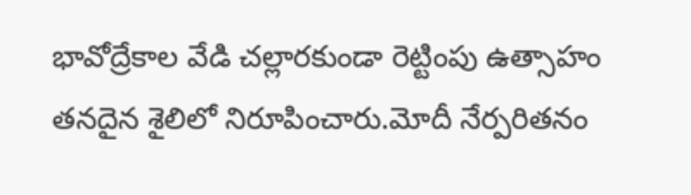భావోద్రేకాల వేడి చల్లారకుండా రెట్టింపు ఉత్సాహం తనదైన శైలిలో నిరూపించారు.మోదీ నేర్పరితనం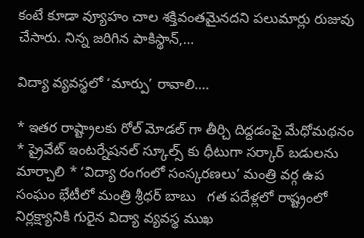కంటే కూడా వ్యూహం చాల శక్తివంతమైనదని పలుమార్లు రుజువు చేసారు. నిన్న జరిగిన పాకిస్థాన్,…

విద్యా వ్యవస్థలో ‘మార్పు’ రావాలి….

* ఇతర రాష్ట్రాలకు రోల్ మోడల్ గా తీర్చి దిద్దడంపై మేధోమథనం * ప్రైవేట్ ఇంటర్నేషనల్ స్కూల్స్ కు ధీటుగా సర్కార్ బడులను మార్చాలి * ‘విద్యా రంగంలో సంస్కరణలు’ మంత్రి వర్గ ఉప సంఘం భేటీలో మంత్రి శ్రీధర్ బాబు   గత పదేళ్లలో రాష్ట్రంలో నిర్లక్ష్యానికి గురైన విద్యా వ్యవస్థ ముఖ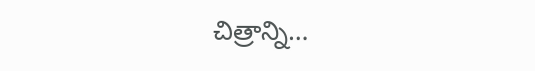చిత్రాన్ని…